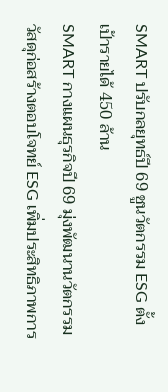SMART ปรับกลยุทธ์ปี 69 ชูนวัตกรรม ESG ตั้งเป้ารายได้ 450 ล้าน
SMART กางแผนธุรกิจปี 69 มุ่งพัฒนานวัตกรรมวัสดุก่อสร้างตอบโจทย์ ESG เพิ่มประสิทธิภาพการ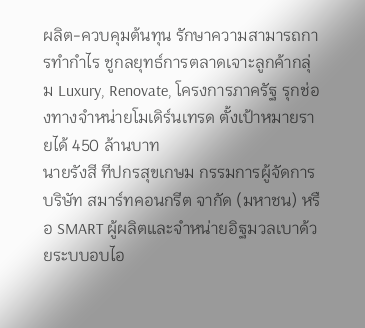ผลิต-ควบคุมต้นทุน รักษาความสามารถการทำกำไร ชูกลยุทธ์การตลาดเจาะลูกค้ากลุ่ม Luxury, Renovate, โครงการภาครัฐ รุกช่องทางจำหน่ายโมเดิร์นเทรด ตั้งเป้าหมายรายได้ 450 ล้านบาท
นายรังสี ทีปกรสุขเกษม กรรมการผู้จัดการ บริษัท สมาร์ทคอนกรีต จากัด (มหาชน) หรือ SMART ผู้ผลิตและจำหน่ายอิฐมวลเบาด้วยระบบอบไอ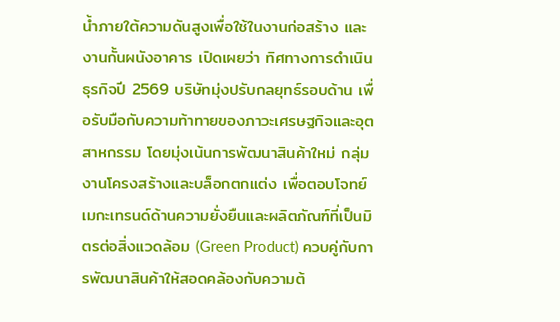น้ำภายใต้ความดันสูงเพื่อใช้ในงานก่อสร้าง และงานกั้นผนังอาคาร เปิดเผยว่า ทิศทางการดำเนินธุรกิจปี 2569 บริษัทมุ่งปรับกลยุทธ์รอบด้าน เพื่อรับมือกับความท้าทายของภาวะเศรษฐกิจและอุตสาหกรรม โดยมุ่งเน้นการพัฒนาสินค้าใหม่ กลุ่มงานโครงสร้างและบล็อกตกแต่ง เพื่อตอบโจทย์เมกะเทรนด์ด้านความยั่งยืนและผลิตภัณฑ์ที่เป็นมิตรต่อสิ่งแวดล้อม (Green Product) ควบคู่กับการพัฒนาสินค้าให้สอดคล้องกับความต้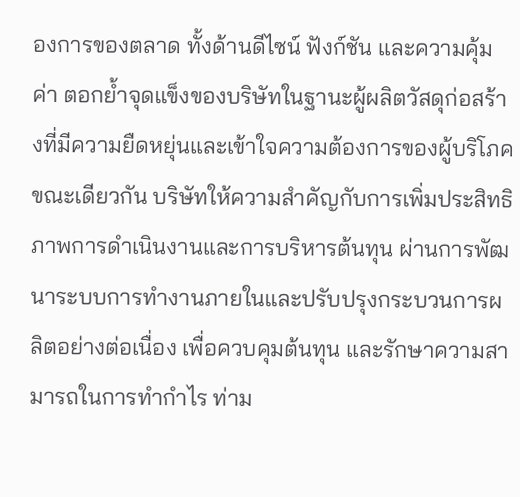องการของตลาด ทั้งด้านดีไซน์ ฟังก์ชัน และความคุ้มค่า ตอกย้ำจุดแข็งของบริษัทในฐานะผู้ผลิตวัสดุก่อสร้างที่มีความยืดหยุ่นและเข้าใจความต้องการของผู้บริโภค
ขณะเดียวกัน บริษัทให้ความสำคัญกับการเพิ่มประสิทธิภาพการดำเนินงานและการบริหารต้นทุน ผ่านการพัฒนาระบบการทำงานภายในและปรับปรุงกระบวนการผลิตอย่างต่อเนื่อง เพื่อควบคุมต้นทุน และรักษาความสามารถในการทำกำไร ท่าม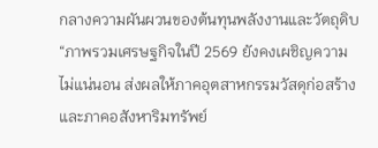กลางความผันผวนของต้นทุนพลังงานและวัตถุดิบ
“ภาพรวมเศรษฐกิจในปี 2569 ยังคงเผชิญความไม่แน่นอน ส่งผลให้ภาคอุตสาหกรรมวัสดุก่อสร้างและภาคอสังหาริมทรัพย์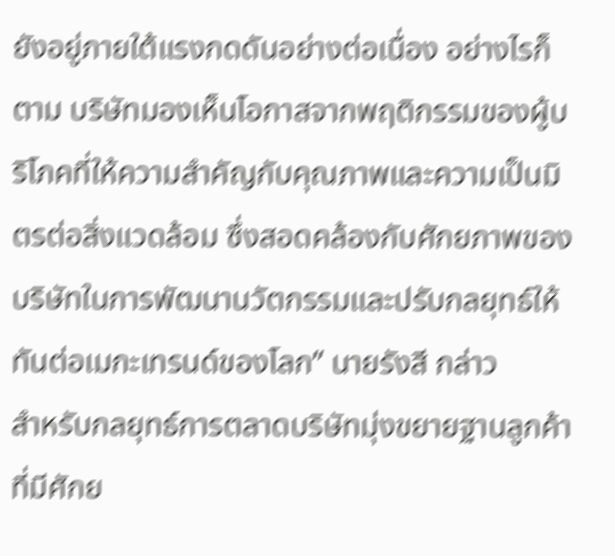ยังอยู่ภายใต้แรงกดดันอย่างต่อเนื่อง อย่างไรก็ตาม บริษัทมองเห็นโอกาสจากพฤติกรรมของผู้บริโภคที่ให้ความสำคัญกับคุณภาพและความเป็นมิตรต่อสิ่งแวดล้อม ซึ่งสอดคล้องกับศักยภาพของบริษัทในการพัฒนานวัตกรรมและปรับกลยุทธ์ให้ทันต่อเมกะเทรนด์ของโลก” นายรังสี กล่าว
สำหรับกลยุทธ์การตลาดบริษัทมุ่งขยายฐานลูกค้าที่มีศักย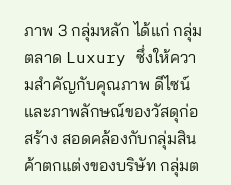ภาพ 3 กลุ่มหลัก ได้แก่ กลุ่มตลาด Luxury ซึ่งให้ความสำคัญกับคุณภาพ ดีไซน์ และภาพลักษณ์ของวัสดุก่อสร้าง สอดคล้องกับกลุ่มสินค้าตกแต่งของบริษัท กลุ่มต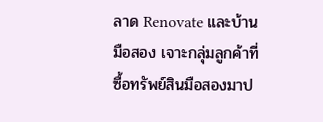ลาด Renovate และบ้านมือสอง เจาะกลุ่มลูกค้าที่ซื้อทรัพย์สินมือสองมาป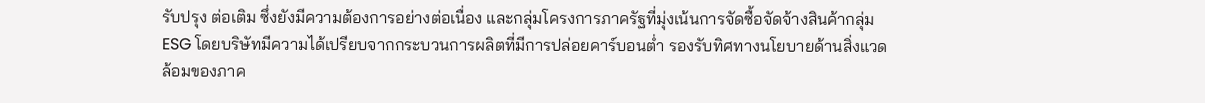รับปรุง ต่อเติม ซึ่งยังมีความต้องการอย่างต่อเนื่อง และกลุ่มโครงการภาครัฐที่มุ่งเน้นการจัดซื้อจัดจ้างสินค้ากลุ่ม ESG โดยบริษัทมีความได้เปรียบจากกระบวนการผลิตที่มีการปล่อยคาร์บอนต่ำ รองรับทิศทางนโยบายด้านสิ่งแวดล้อมของภาค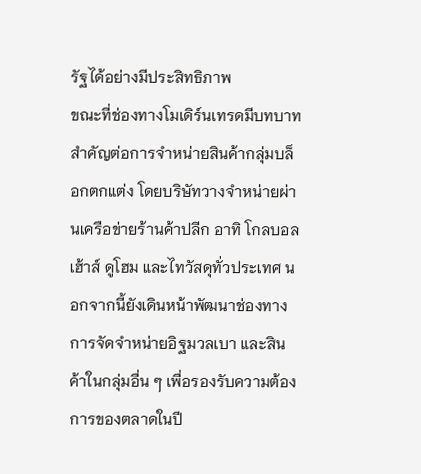รัฐได้อย่างมีประสิทธิภาพ
ขณะที่ช่องทางโมเดิร์นเทรดมีบทบาทสำคัญต่อการจำหน่ายสินค้ากลุ่มบล็อกตกแต่ง โดยบริษัทวางจำหน่ายผ่านเครือข่ายร้านค้าปลีก อาทิ โกลบอลเฮ้าส์ ดูโฮม และไทวัสดุทั่วประเทศ นอกจากนี้ยังเดินหน้าพัฒนาช่องทางการจัดจำหน่ายอิฐมวลเบา และสินค้าในกลุ่มอื่น ๆ เพื่อรองรับความต้องการของตลาดในปี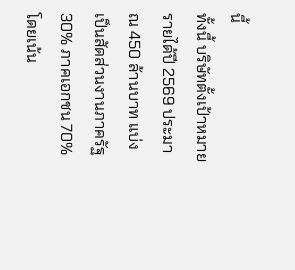นี้
ทั้งนี้ บริษัทตั้งเป้าหมายรายได้ปี 2569 ประมาณ 450 ล้านบาท แบ่งเป็นสัดส่วนงานภาครัฐ 30% ภาคเอกชน 70% โดยเน้น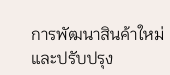การพัฒนาสินค้าใหม่และปรับปรุง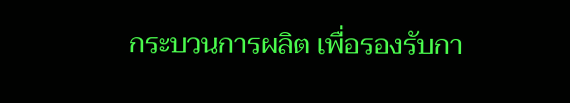กระบวนการผลิต เพื่อรองรับกา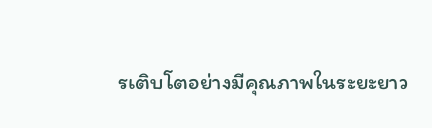รเติบโตอย่างมีคุณภาพในระยะยาว